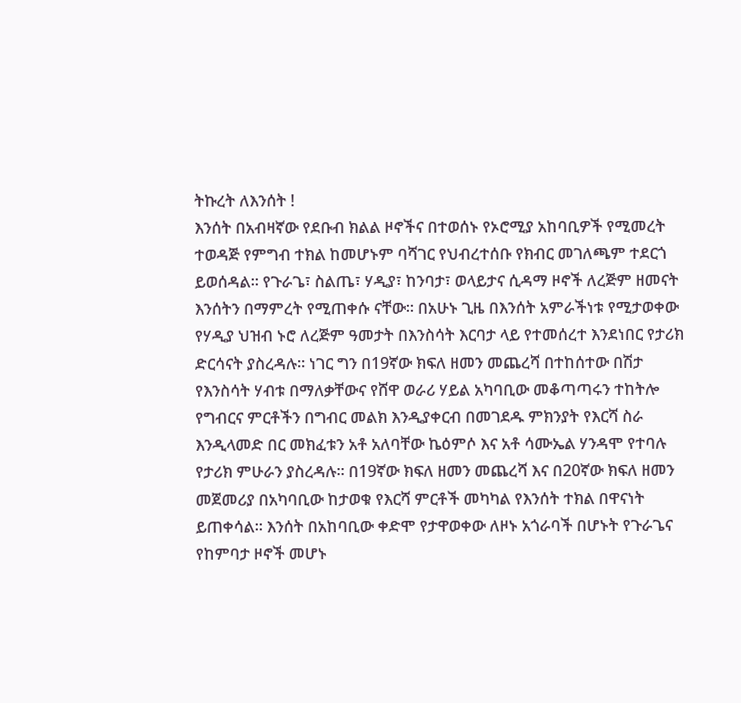ትኩረት ለእንሰት !
እንሰት በአብዛኛው የደቡብ ክልል ዞኖችና በተወሰኑ የኦሮሚያ አከባቢዎች የሚመረት ተወዳጅ የምግብ ተክል ከመሆኑም ባሻገር የህብረተሰቡ የክብር መገለጫም ተደርጎ ይወሰዳል። የጉራጌ፣ ስልጤ፣ ሃዲያ፣ ከንባታ፣ ወላይታና ሲዳማ ዞኖች ለረጅም ዘመናት እንሰትን በማምረት የሚጠቀሱ ናቸው። በአሁኑ ጊዜ በእንሰት አምራችነቱ የሚታወቀው የሃዲያ ህዝብ ኑሮ ለረጅም ዓመታት በእንስሳት እርባታ ላይ የተመሰረተ እንደነበር የታሪክ ድርሳናት ያስረዳሉ። ነገር ግን በ19ኛው ክፍለ ዘመን መጨረሻ በተከሰተው በሽታ የእንስሳት ሃብቱ በማለቃቸውና የሸዋ ወራሪ ሃይል አካባቢው መቆጣጣሩን ተከትሎ የግብርና ምርቶችን በግብር መልክ እንዲያቀርብ በመገደዱ ምክንያት የእርሻ ስራ እንዲላመድ በር መክፈቱን አቶ አለባቸው ኬዕምሶ እና አቶ ሳሙኤል ሃንዳሞ የተባሉ የታሪክ ምሁራን ያስረዳሉ። በ19ኛው ክፍለ ዘመን መጨረሻ እና በ20ኛው ክፍለ ዘመን መጀመሪያ በአካባቢው ከታወቁ የእርሻ ምርቶች መካካል የእንሰት ተክል በዋናነት ይጠቀሳል። እንሰት በአከባቢው ቀድሞ የታዋወቀው ለዞኑ አጎራባች በሆኑት የጉራጌና የከምባታ ዞኖች መሆኑ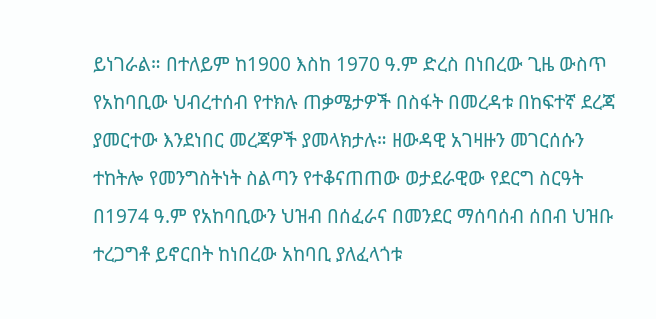ይነገራል። በተለይም ከ1900 እስከ 1970 ዓ.ም ድረስ በነበረው ጊዜ ውስጥ የአከባቢው ህብረተሰብ የተክሉ ጠቃሜታዎች በስፋት በመረዳቱ በከፍተኛ ደረጃ ያመርተው እንደነበር መረጃዎች ያመላክታሉ። ዘውዳዊ አገዛዙን መገርሰሱን ተከትሎ የመንግስትነት ስልጣን የተቆናጠጠው ወታደራዊው የደርግ ስርዓት በ1974 ዓ.ም የአከባቢውን ህዝብ በሰፈራና በመንደር ማሰባሰብ ሰበብ ህዝቡ ተረጋግቶ ይኖርበት ከነበረው አከባቢ ያለፈላጎቱ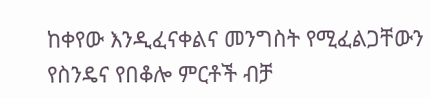ከቀየው እንዲፈናቀልና መንግስት የሚፈልጋቸውን የስንዴና የበቆሎ ምርቶች ብቻ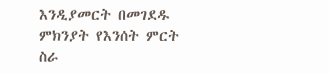እንዲያመርት በመገደዱ ምክንያት የእንሰት ምርት ስራ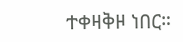ተቀዛቅዞ ነበር።